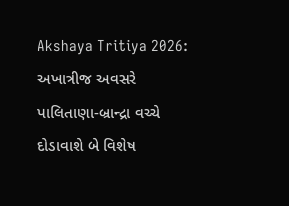Akshaya Tritiya 2026: અખાત્રીજ અવસરે પાલિતાણા-બ્રાન્દ્રા વચ્ચે દોડાવાશે બે વિશેષ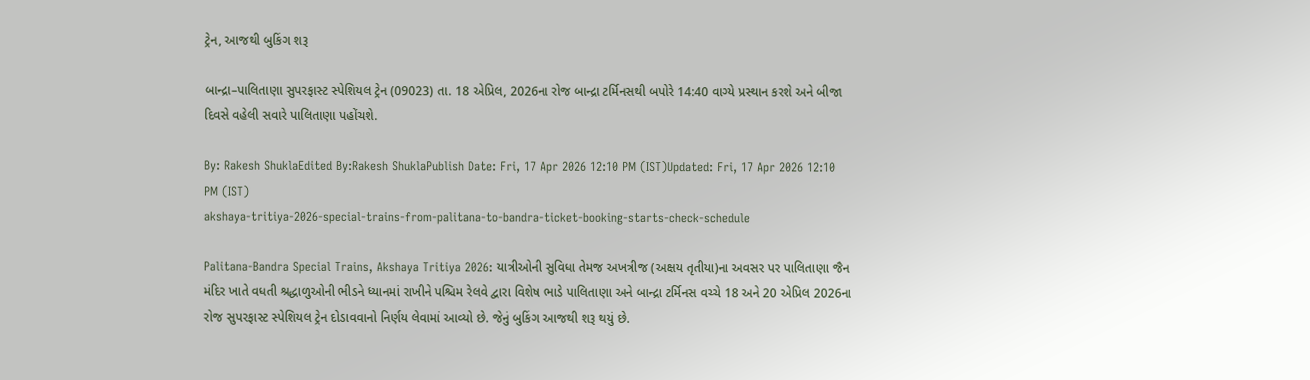ટ્રેન, આજથી બુકિંગ શરૂ

બાન્દ્રા–પાલિતાણા સુપરફાસ્ટ સ્પેશિયલ ટ્રેન (09023) તા. 18 એપ્રિલ, 2026ના રોજ બાન્દ્રા ટર્મિનસથી બપોરે 14:40 વાગ્યે પ્રસ્થાન કરશે અને બીજા દિવસે વહેલી સવારે પાલિતાણા પહોંચશે.

By: Rakesh ShuklaEdited By:Rakesh ShuklaPublish Date: Fri, 17 Apr 2026 12:10 PM (IST)Updated: Fri, 17 Apr 2026 12:10 PM (IST)
akshaya-tritiya-2026-special-trains-from-palitana-to-bandra-ticket-booking-starts-check-schedule

Palitana-Bandra Special Trains, Akshaya Tritiya 2026: યાત્રીઓની સુવિધા તેમજ અખત્રીજ (અક્ષય તૃતીયા)ના અવસર પર પાલિતાણા જૈન મંદિર ખાતે વધતી શ્રદ્ધાળુઓની ભીડને ધ્યાનમાં રાખીને પશ્ચિમ રેલવે દ્વારા વિશેષ ભાડે પાલિતાણા અને બાન્દ્રા ટર્મિનસ વચ્ચે 18 અને 20 એપ્રિલ 2026ના રોજ સુપરફાસ્ટ સ્પેશિયલ ટ્રેન દોડાવવાનો નિર્ણય લેવામાં આવ્યો છે. જેનું બુકિંગ આજથી શરૂ થયું છે.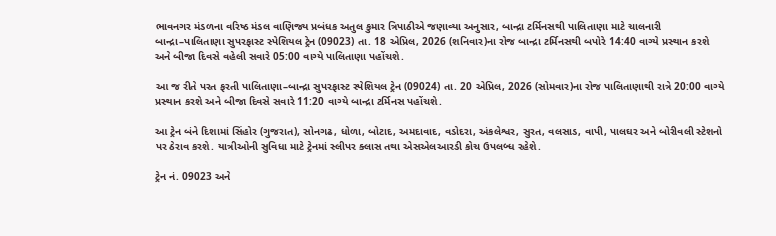ભાવનગર મંડળના વરિષ્ઠ મંડલ વાણિજ્ય પ્રબંધક અતુલ કુમાર ત્રિપાઠીએ જણાવ્યા અનુસાર, બાન્દ્રા ટર્મિનસથી પાલિતાણા માટે ચાલનારી બાન્દ્રા–પાલિતાણા સુપરફાસ્ટ સ્પેશિયલ ટ્રેન (09023) તા. 18 એપ્રિલ, 2026 (શનિવાર)ના રોજ બાન્દ્રા ટર્મિનસથી બપોરે 14:40 વાગ્યે પ્રસ્થાન કરશે અને બીજા દિવસે વહેલી સવારે 05:00 વાગ્યે પાલિતાણા પહોંચશે.

આ જ રીતે પરત ફરતી પાલિતાણા–બાન્દ્રા સુપરફાસ્ટ સ્પેશિયલ ટ્રેન (09024) તા. 20 એપ્રિલ, 2026 (સોમવાર)ના રોજ પાલિતાણાથી રાત્રે 20:00 વાગ્યે પ્રસ્થાન કરશે અને બીજા દિવસે સવારે 11:20 વાગ્યે બાન્દ્રા ટર્મિનસ પહોંચશે.

આ ટ્રેન બંને દિશામાં સિંહોર (ગુજરાત), સોનગઢ, ધોળા, બોટાદ, અમદાવાદ, વડોદરા, અંકલેશ્વર, સુરત, વલસાડ, વાપી, પાલઘર અને બોરીવલી સ્ટેશનો પર ઠેરાવ કરશે. યાત્રીઓની સુવિધા માટે ટ્રેનમાં સ્લીપર ક્લાસ તથા એસએલઆરડી કોચ ઉપલબ્ધ રહેશે.

ટ્રેન નં. 09023 અને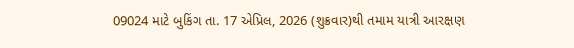09024 માટે બુકિંગ તા. 17 એપ્રિલ, 2026 (શુક્રવાર)થી તમામ યાત્રી આરક્ષણ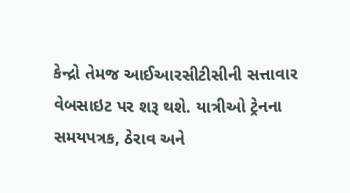કેન્દ્રો તેમજ આઈઆરસીટીસીની સત્તાવાર વેબસાઇટ પર શરૂ થશે. યાત્રીઓ ટ્રેનના સમયપત્રક, ઠેરાવ અને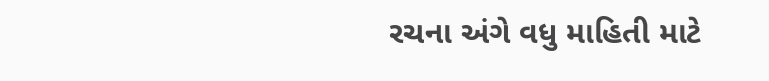રચના અંગે વધુ માહિતી માટે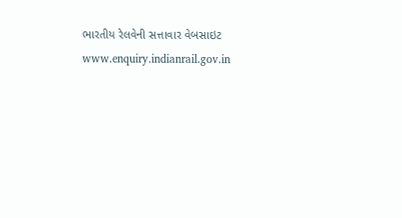ભારતીય રેલવેની સત્તાવાર વેબસાઇટ www.enquiry.indianrail.gov.in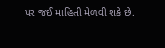પર જઈ માહિતી મેળવી શકે છે.